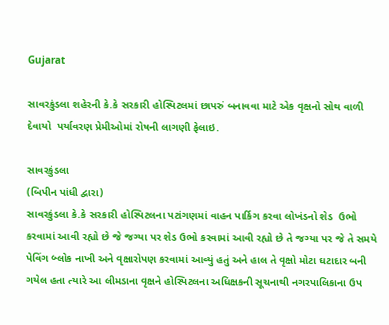Gujarat

સાવરકુંડલા શહેરની કે.કે સરકારી હોસ્પિટલમાં છાપરું બનાવવા માટે એક વૃક્ષનો સોથ વાળી દેવાયો  પર્યાવરણ પ્રેમીઓમાં રોષની લાગણી ફેલાઇ.

સાવરકુંડલા
(બિપીન પાંધી દ્વારા)
સાવરકુંડલા કે.કે સરકારી હોસ્પિટલના પટાંગણમાં વાહન પાર્કિગ કરવા લોખંડનો શેડ  ઉભો કરવામાં આવી રહ્યો છે જે જગ્યા પર શેડ ઉભો કરવામાં આવી રહ્યો છે તે જગ્યા પર જે તે સમયે પેવિંગ બ્લોક નાખી અને વૃક્ષારોપણ કરવામાં આવ્યું હતું અને હાલ તે વૃક્ષો મોટા ઘટાદાર બની ગયેલ હતા ત્યારે આ લીમડાના વૃક્ષને હોસ્પિટલના અધિક્ષકની સૂચનાથી નગરપાલિકાના ઉપ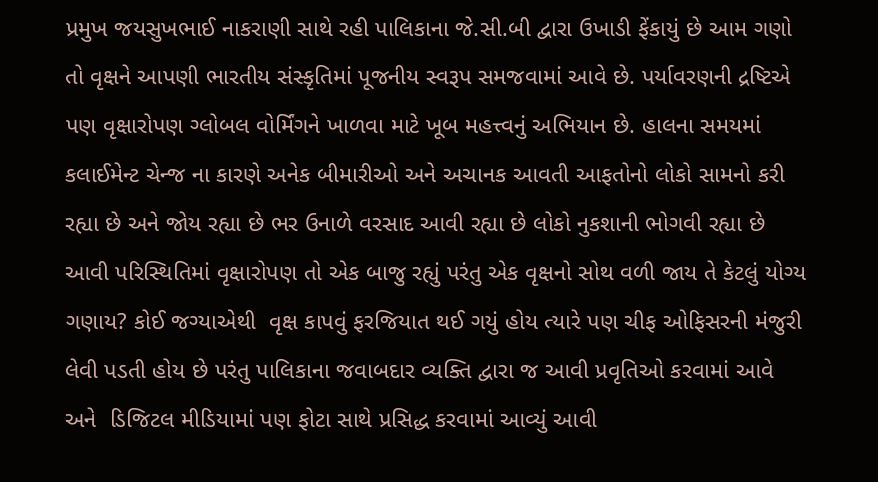પ્રમુખ જયસુખભાઈ નાકરાણી સાથે રહી પાલિકાના જે.સી.બી દ્વારા ઉખાડી ફેંકાયું છે આમ ગણો તો વૃક્ષને આપણી ભારતીય સંસ્કૃતિમાં પૂજનીય સ્વરૂપ સમજવામાં આવે છે. પર્યાવરણની દ્રષ્ટિએ પણ વૃક્ષારોપણ ગ્લોબલ વોર્મિંગને ખાળવા માટે ખૂબ મહત્ત્વનું અભિયાન છે. હાલના સમયમાં કલાઈમેન્ટ ચેન્જ ના કારણે અનેક બીમારીઓ અને અચાનક આવતી આફતોનો લોકો સામનો કરી રહ્યા છે અને જોય રહ્યા છે ભર ઉનાળે વરસાદ આવી રહ્યા છે લોકો નુકશાની ભોગવી રહ્યા છે આવી પરિસ્થિતિમાં વૃક્ષારોપણ તો એક બાજુ રહ્યું પરંતુ એક વૃક્ષનો સોથ વળી જાય તે કેટલું યોગ્ય ગણાય? કોઈ જગ્યાએથી  વૃક્ષ કાપવું ફરજિયાત થઈ ગયું હોય ત્યારે પણ ચીફ ઓફિસરની મંજુરી લેવી પડતી હોય છે પરંતુ પાલિકાના જવાબદાર વ્યક્તિ દ્વારા જ આવી પ્રવૃતિઓ કરવામાં આવે અને  ડિજિટલ મીડિયામાં પણ ફોટા સાથે પ્રસિદ્ધ કરવામાં આવ્યું આવી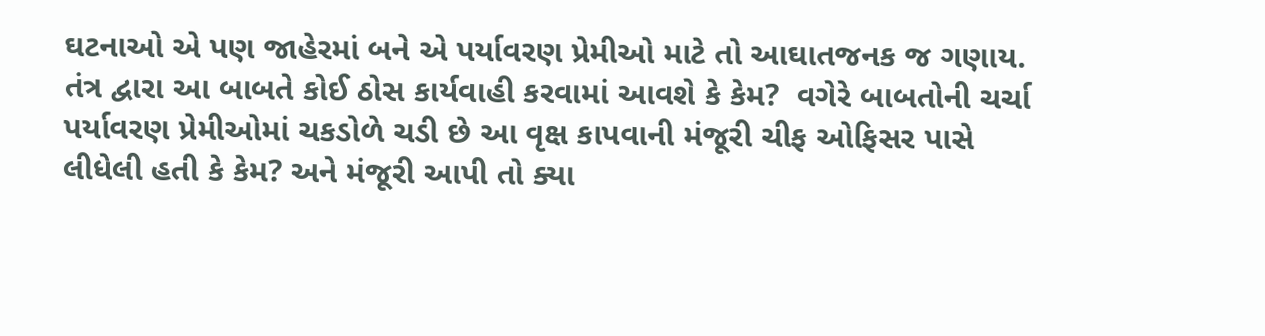ઘટનાઓ એ પણ જાહેરમાં બને એ પર્યાવરણ પ્રેમીઓ માટે તો આઘાતજનક જ ગણાય. તંત્ર દ્વારા આ બાબતે કોઈ ઠોસ કાર્યવાહી કરવામાં આવશે કે કેમ?  વગેરે બાબતોની ચર્ચા પર્યાવરણ પ્રેમીઓમાં ચકડોળે ચડી છે આ વૃક્ષ કાપવાની મંજૂરી ચીફ ઓફિસર પાસે લીધેલી હતી કે કેમ? અને મંજૂરી આપી તો ક્યા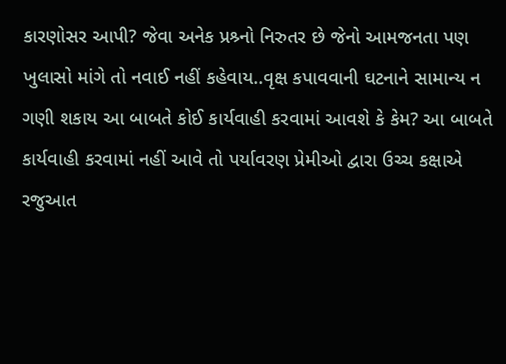કારણોસર આપી? જેવા અનેક પ્રશ્ર્નો નિરુતર છે જેનો આમજનતા પણ ખુલાસો માંગે તો નવાઈ નહીં કહેવાય..વૃક્ષ કપાવવાની ઘટનાને સામાન્ય ન ગણી શકાય આ બાબતે કોઈ કાર્યવાહી કરવામાં આવશે કે કેમ? આ બાબતે કાર્યવાહી કરવામાં નહીં આવે તો પર્યાવરણ પ્રેમીઓ દ્વારા ઉચ્ચ કક્ષાએ રજુઆત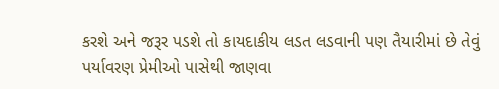કરશે અને જરૂર પડશે તો કાયદાકીય લડત લડવાની પણ તૈયારીમાં છે તેવું પર્યાવરણ પ્રેમીઓ પાસેથી જાણવા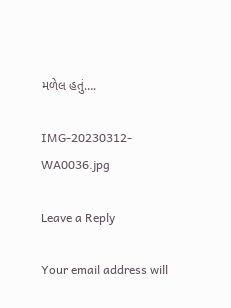મળેલ હતું….

IMG-20230312-WA0036.jpg

Leave a Reply

Your email address will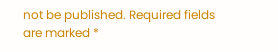not be published. Required fields are marked *